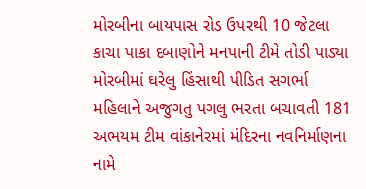મોરબીના બાયપાસ રોડ ઉપરથી 10 જેટલા કાચા પાકા દબાણોને મનપાની ટીમે તોડી પાડ્યા મોરબીમાં ઘરેલુ હિંસાથી પીડિત સગર્ભા મહિલાને અજુગતુ પગલુ ભરતા બચાવતી 181 અભયમ ટીમ વાંકાનેરમાં મંદિરના નવનિર્માણના નામે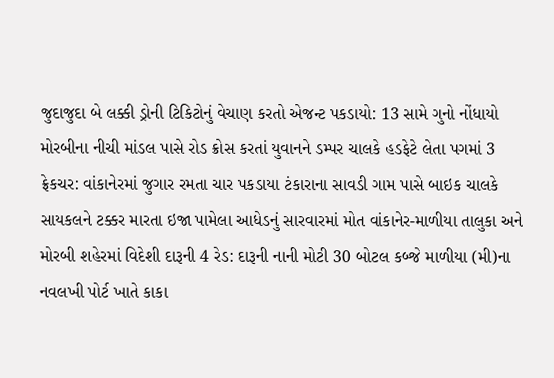જુદાજુદા બે લક્કી ડ્રોની ટિકિટોનું વેચાણ કરતો એજન્ટ પકડાયો: 13 સામે ગુનો નોંધાયો મોરબીના નીચી માંડલ પાસે રોડ ક્રોસ કરતાં યુવાનને ડમ્પર ચાલકે હડફેટે લેતા પગમાં 3 ફ્રેકચર: વાંકાનેરમાં જુગાર રમતા ચાર પકડાયા ટંકારાના સાવડી ગામ પાસે બાઇક ચાલકે સાયકલને ટક્કર મારતા ઇજા પામેલા આધેડનું સારવારમાં મોત વાંકાનેર-માળીયા તાલુકા અને મોરબી શહેરમાં વિદેશી દારૂની 4 રેડ: દારૂની નાની મોટી 30 બોટલ કબ્જે માળીયા (મી)ના નવલખી પોર્ટ ખાતે કાકા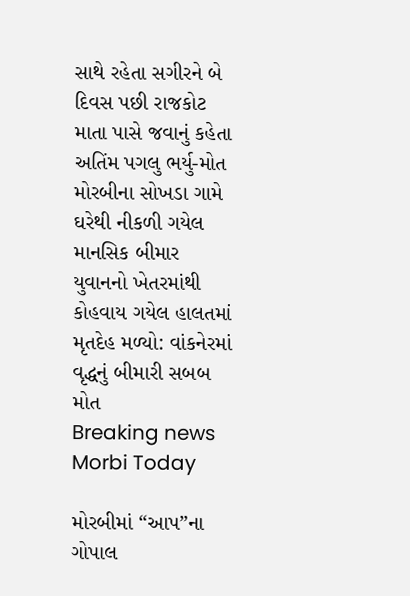સાથે રહેતા સગીરને બે દિવસ પછી રાજકોટ માતા પાસે જવાનું કહેતા અતિંમ પગલુ ભર્યુ-મોત મોરબીના સોખડા ગામે ઘરેથી નીકળી ગયેલ માનસિક બીમાર યુવાનનો ખેતરમાંથી કોહવાય ગયેલ હાલતમાં મૃતદેહ મળ્યો: વાંકનેરમાં વૃદ્ધનું બીમારી સબબ મોત
Breaking news
Morbi Today

મોરબીમાં “આપ”ના ગોપાલ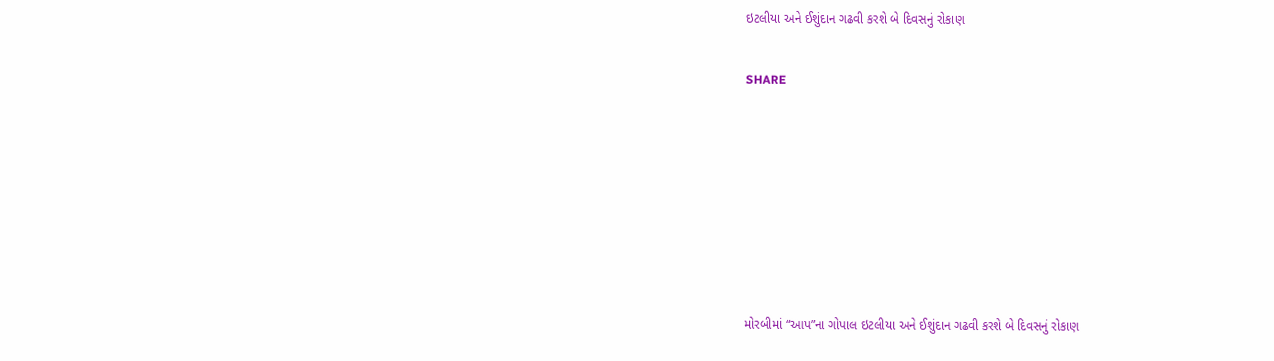ઇટલીયા અને ઈશુંદાન ગઢવી કરશે બે દિવસનું રોકાણ


SHARE











મોરબીમાં “આપ”ના ગોપાલ ઇટલીયા અને ઈશુંદાન ગઢવી કરશે બે દિવસનું રોકાણ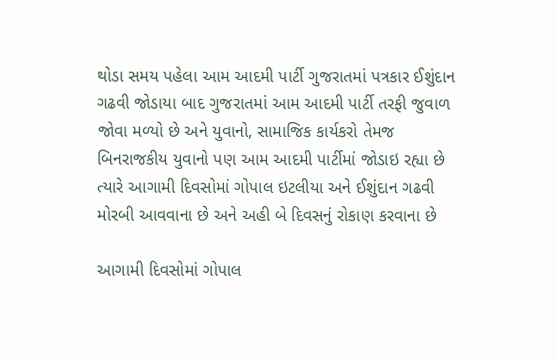થોડા સમય પહેલા આમ આદમી પાર્ટી ગુજરાતમાં પત્રકાર ઈશુંદાન ગઢવી જોડાયા બાદ ગુજરાતમાં આમ આદમી પાર્ટી તરફી જુવાળ જોવા મળ્યો છે અને યુવાનો, સામાજિક કાર્યકરો તેમજ બિનરાજકીય યુવાનો પણ આમ આદમી પાર્ટીમાં જોડાઇ રહ્યા છે ત્યારે આગામી દિવસોમાં ગોપાલ ઇટલીયા અને ઈશુંદાન ગઢવી મોરબી આવવાના છે અને અહી બે દિવસનું રોકાણ કરવાના છે

આગામી દિવસોમાં ગોપાલ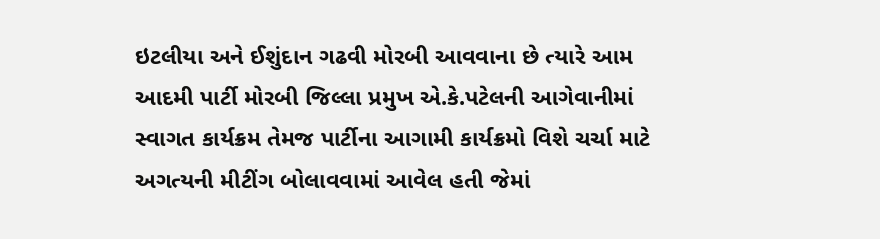ઇટલીયા અને ઈશુંદાન ગઢવી મોરબી આવવાના છે ત્યારે આમ આદમી પાર્ટી મોરબી જિલ્લા પ્રમુખ એ.કે.પટેલની આગેવાનીમાં સ્વાગત કાર્યક્રમ તેમજ પાર્ટીના આગામી કાર્યક્રમો વિશે ચર્ચા માટે અગત્યની મીટીંગ બોલાવવામાં આવેલ હતી જેમાં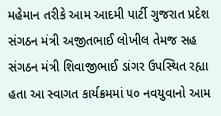મહેમાન તરીકે આમ આદમી પાર્ટી ગુજરાત પ્રદેશ સંગઠન મંત્રી અજીતભાઈ લોખીલ તેમજ સહ સંગઠન મંત્રી શિવાજીભાઈ ડાંગર ઉપસ્થિત રહ્યા હતા આ સ્વાગત કાર્યક્રમમાં ૫૦ નવયુવાનો આમ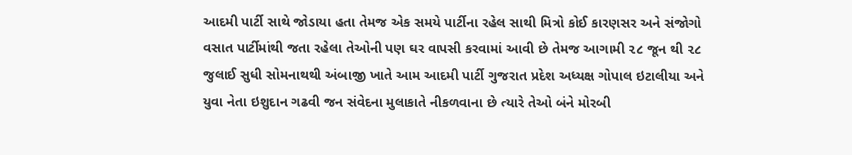આદમી પાર્ટી સાથે જોડાયા હતા તેમજ એક સમયે પાર્ટીના રહેલ સાથી મિત્રો કોઈ કારણસર અને સંજોગો વસાત પાર્ટીમાંથી જતા રહેલા તેઓની પણ ઘર વાપસી કરવામાં આવી છે તેમજ આગામી ૨૮ જૂન થી ૨૮ જુલાઈ સુધી સોમનાથથી અંબાજી ખાતે આમ આદમી પાર્ટી ગુજરાત પ્રદેશ અધ્યક્ષ ગોપાલ ઇટાલીયા અને યુવા નેતા ઇશુદાન ગઢવી જન સંવેદના મુલાકાતે નીકળવાના છે ત્યારે તેઓ બંને મોરબી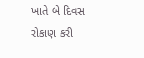ખાતે બે દિવસ રોકાણ કરી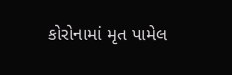કોરોનામાં મૃત પામેલ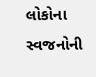લોકોના સ્વજનોની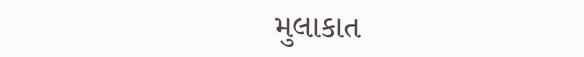મુલાકાત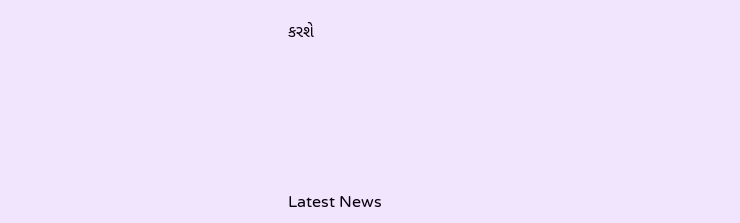કરશે






Latest News